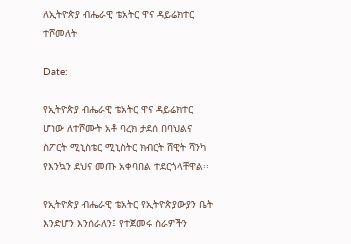ለኢትዮጵያ ብሔራዊ ቴአትር ዋና ዳይሬክተር ተሾመለት

Date:

የኢትዮጵያ ብሔራዊ ቴአትር ዋና ዳይሬክተር ሆነው ለተሾሙት አቶ ባረክ ታደሰ በባህልና ስፖርት ሚኒስቴር ሚኒስትር ክብርት ሸዊት ሻንካ የእንኳን ደህና መጡ አቀባበል ተደርጎላቸዋል፡፡

የኢትዮጵያ ብሔራዊ ቴአትር የኢትዮጵያውያን ቤት እንድሆን እንሰራለን፤ የተጀመሩ ስራዎችን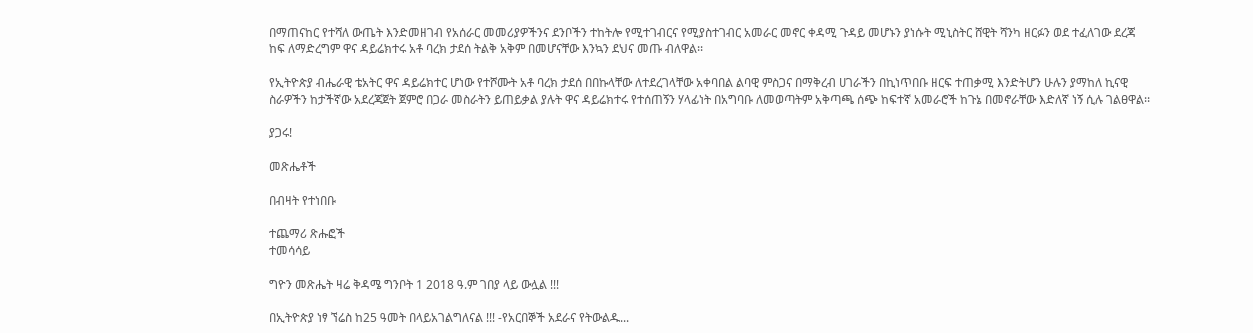በማጠናከር የተሻለ ውጤት እንድመዘገብ የአሰራር መመሪያዎችንና ደንቦችን ተከትሎ የሚተገብርና የሚያስተገብር አመራር መኖር ቀዳሚ ጉዳይ መሆኑን ያነሱት ሚኒስትር ሸዊት ሻንካ ዘርፉን ወደ ተፈለገው ደረጃ ከፍ ለማድረግም ዋና ዳይሬክተሩ አቶ ባረክ ታደሰ ትልቅ አቅም በመሆናቸው እንኳን ደህና መጡ ብለዋል፡፡

የኢትዮጵያ ብሔራዊ ቴአትር ዋና ዳይሬክተር ሆነው የተሾሙት አቶ ባረክ ታደሰ በበኩላቸው ለተደረገላቸው አቀባበል ልባዊ ምስጋና በማቅረብ ሀገራችን በኪነጥበቡ ዘርፍ ተጠቃሚ እንድትሆን ሁሉን ያማከለ ኪናዊ ስራዎችን ከታችኛው አደረጃጀት ጀምሮ በጋራ መስራትን ይጠይቃል ያሉት ዋና ዳይሬክተሩ የተሰጠኝን ሃላፊነት በአግባቡ ለመወጣትም አቅጣጫ ሰጭ ከፍተኛ አመራሮች ከጉኔ በመኖራቸው እድለኛ ነኝ ሲሉ ገልፀዋል፡፡

ያጋሩ!

መጽሔቶች

በብዛት የተነበቡ

ተጨማሪ ጽሑፎች
ተመሳሳይ

ግዮን መጽሔት ዛሬ ቅዳሜ ግንቦት 1 2018 ዓ.ም ገበያ ላይ ውሏል !!!

በኢትዮጵያ ነፃ ኘሬስ ከ25 ዓመት በላይአገልግለናል !!! -የአርበኞች አደራና የትውልዱ...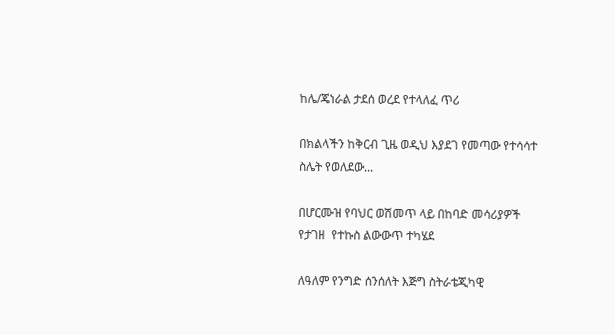ከሌ/ጄነራል ታደሰ ወረደ የተላለፈ ጥሪ

በክልላችን ከቅርብ ጊዜ ወዲህ እያደገ የመጣው የተሳሳተ ስሌት የወለደው...

በሆርሙዝ የባህር ወሽመጥ ላይ በከባድ መሳሪያዎች የታገዘ  የተኩስ ልውውጥ ተካሄደ

ለዓለም የንግድ ሰንሰለት እጅግ ስትራቴጂካዊ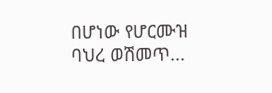በሆነው የሆርሙዝ ባህረ ወሽመጥ...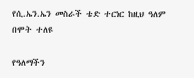የሲ.ኤን.ኤን መስራች ቴድ ተርነር ከዚህ ዓለም በሞት ተለዩ

የዓለማችን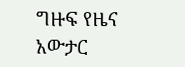ግዙፍ የዜና አውታር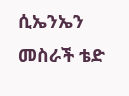ሲኤንኤን መስራች ቴድ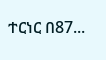ተርነር በ87...